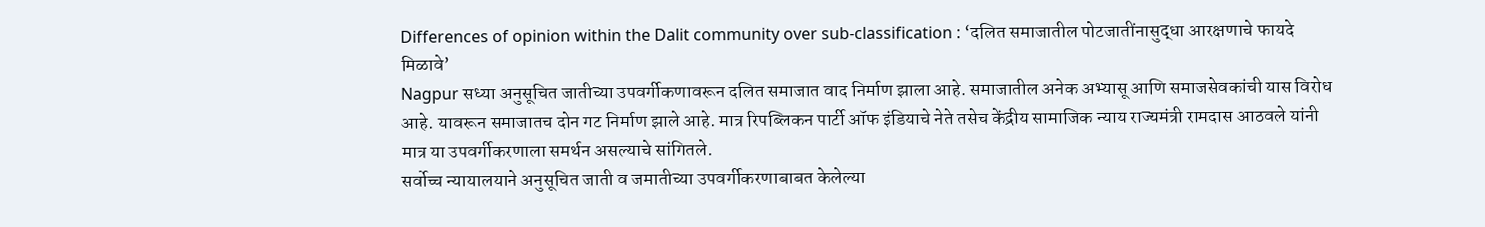Differences of opinion within the Dalit community over sub-classification : ‘दलित समाजातील पोटजातींनासुद्धा आरक्षणाचे फायदे मिळावे’
Nagpur सध्या अनुसूचित जातीच्या उपवर्गीकणावरून दलित समाजात वाद निर्माण झाला आहे. समाजातील अनेक अभ्यासू आणि समाजसेवकांची यास विरोध आहे. यावरून समाजातच दोन गट निर्माण झाले आहे. मात्र रिपब्लिकन पार्टी ऑफ इंडियाचे नेते तसेच केंद्रीय सामाजिक न्याय राज्यमंत्री रामदास आठवले यांनी मात्र या उपवर्गीकरणाला समर्थन असल्याचे सांगितले.
सर्वोच्च न्यायालयाने अनुसूचित जाती व जमातीच्या उपवर्गीकरणाबाबत केलेल्या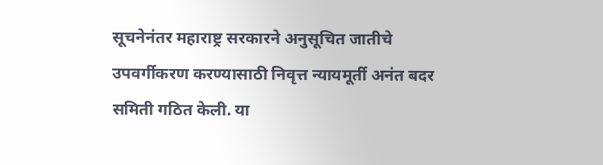सूचनेनंतर महाराष्ट्र सरकारने अनुसूचित जातीचे उपवर्गीकरण करण्यासाठी निवृत्त न्यायमूर्ती अनंत बदर समिती गठित केली. या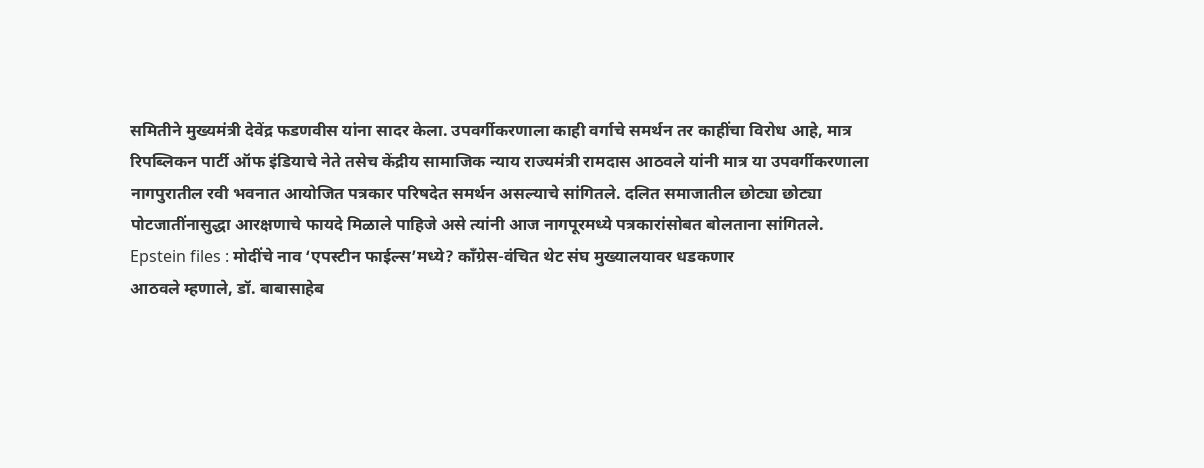समितीने मुख्यमंत्री देवेंद्र फडणवीस यांना सादर केला. उपवर्गीकरणाला काही वर्गाचे समर्थन तर काहींचा विरोध आहे, मात्र रिपब्लिकन पार्टी ऑफ इंडियाचे नेते तसेच केंद्रीय सामाजिक न्याय राज्यमंत्री रामदास आठवले यांनी मात्र या उपवर्गीकरणाला नागपुरातील रवी भवनात आयोजित पत्रकार परिषदेत समर्थन असल्याचे सांगितले. दलित समाजातील छोट्या छोट्या पोटजातींनासुद्धा आरक्षणाचे फायदे मिळाले पाहिजे असे त्यांनी आज नागपूरमध्ये पत्रकारांसोबत बोलताना सांगितले.
Epstein files : मोदींचे नाव ‘एपस्टीन फाईल्स’मध्ये? काँग्रेस-वंचित थेट संघ मुख्यालयावर धडकणार
आठवले म्हणाले, डॉ. बाबासाहेब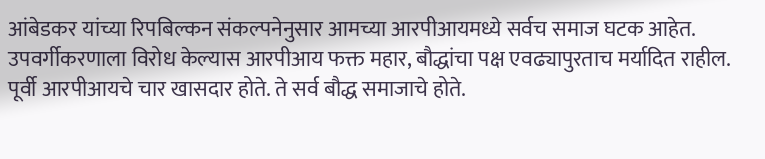आंबेडकर यांच्या रिपबिल्कन संकल्पनेनुसार आमच्या आरपीआयमध्ये सर्वच समाज घटक आहेत. उपवर्गीकरणाला विरोध केल्यास आरपीआय फक्त महार, बौद्धांचा पक्ष एवढ्यापुरताच मर्यादित राहील. पूर्वी आरपीआयचे चार खासदार होते. ते सर्व बौद्ध समाजाचे होते.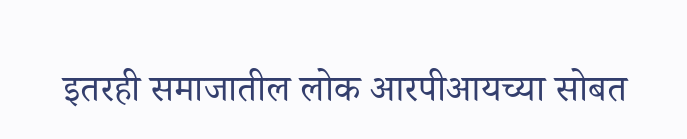इतरही समाजातील लोक आरपीआयच्या सोबत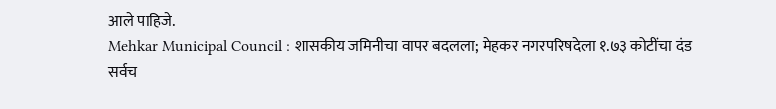आले पाहिजे.
Mehkar Municipal Council : शासकीय जमिनीचा वापर बदलला; मेहकर नगरपरिषदेला १.७३ कोटींचा दंड
सर्वच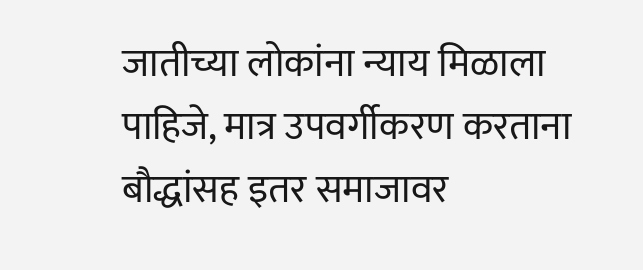जातीच्या लोकांना न्याय मिळाला पाहिजे, मात्र उपवर्गीकरण करताना बौद्धांसह इतर समाजावर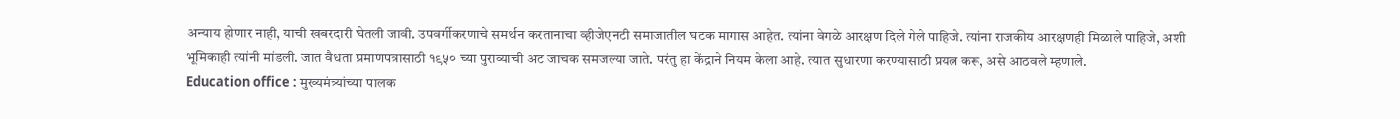अन्याय होणार नाही, याची खबरदारी घेतली जावी. उपवर्गीकरणाचे समर्थन करतानाचा व्हीजेएनटी समाजातील घटक मागास आहेत. त्यांना वेगळे आरक्षण दिले गेले पाहिजे. त्यांना राजकीय आरक्षणही मिळाले पाहिजे, अशी भूमिकाही त्यांनी मांडली. जात वैधता प्रमाणपत्रासाठी १९५० च्या पुराव्याची अट जाचक समजल्या जाते. परंतु हा केंद्राने नियम केला आहे. त्यात सुधारणा करण्यासाठी प्रयत्न करू, असे आठवले म्हणाले.
Education office : मुख्यमंत्र्यांच्या पालक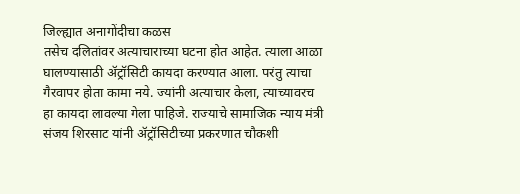जिल्ह्यात अनागोंदीचा कळस
तसेच दलितांवर अत्याचाराच्या घटना होत आहेत. त्याला आळा घालण्यासाठी ॲट्रॉसिटी कायदा करण्यात आला. परंतु त्याचा गैरवापर होता कामा नये. ज्यांनी अत्याचार केला, त्याच्यावरच हा कायदा लावल्या गेला पाहिजे. राज्याचे सामाजिक न्याय मंत्री संजय शिरसाट यांनी ॲट्रॉसिटीच्या प्रकरणात चौकशी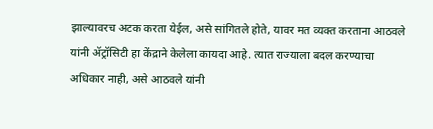झाल्यावरच अटक करता येईल, असे सांगितले होते, यावर मत व्यक्त करताना आठवले यांनी ॲट्रॉसिटी हा केंद्राने केलेला कायदा आहे. त्यात राज्याला बदल करण्याचा अधिकार नाही, असे आठवले यांनी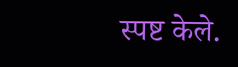स्पष्ट केले.